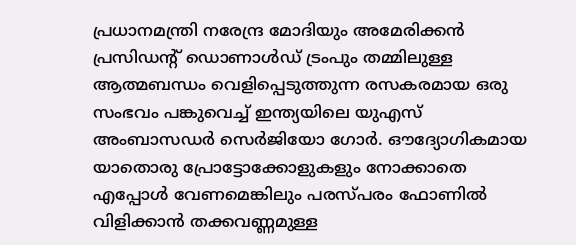പ്രധാനമന്ത്രി നരേന്ദ്ര മോദിയും അമേരിക്കൻ പ്രസിഡന്റ് ഡൊണാൾഡ് ട്രംപും തമ്മിലുള്ള ആത്മബന്ധം വെളിപ്പെടുത്തുന്ന രസകരമായ ഒരു സംഭവം പങ്കുവെച്ച് ഇന്ത്യയിലെ യുഎസ് അംബാസഡർ സെർജിയോ ഗോർ. ഔദ്യോഗികമായ യാതൊരു പ്രോട്ടോക്കോളുകളും നോക്കാതെ എപ്പോൾ വേണമെങ്കിലും പരസ്പരം ഫോണിൽ വിളിക്കാൻ തക്കവണ്ണമുള്ള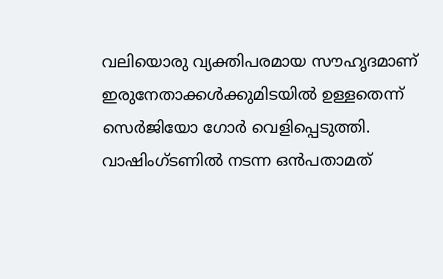വലിയൊരു വ്യക്തിപരമായ സൗഹൃദമാണ് ഇരുനേതാക്കൾക്കുമിടയിൽ ഉള്ളതെന്ന് സെർജിയോ ഗോർ വെളിപ്പെടുത്തി. വാഷിംഗ്ടണിൽ നടന്ന ഒൻപതാമത്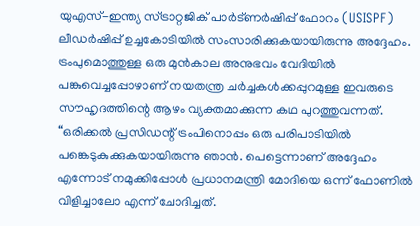യുഎസ്-ഇന്ത്യ സ്ട്രാറ്റജിക് പാർട്ണർഷിപ്പ് ഫോറം (USISPF) ലീഡർഷിപ്പ് ഉച്ചകോടിയിൽ സംസാരിക്കുകയായിരുന്നു അദ്ദേഹം. ട്രംപുമൊത്തുള്ള ഒരു മുൻകാല അനുഭവം വേദിയിൽ പങ്കുവെച്ചപ്പോഴാണ് നയതന്ത്ര ചർച്ചകൾക്കപ്പുറമുള്ള ഇവരുടെ സൗഹൃദത്തിന്റെ ആഴം വ്യക്തമാക്കുന്ന കഥ പുറത്തുവന്നത്.
“ഒരിക്കൽ പ്രസിഡന്റ് ട്രംപിനൊപ്പം ഒരു പരിപാടിയിൽ പങ്കെടുകുക്കുകയായിരുന്നു ഞാൻ. പെട്ടെന്നാണ് അദ്ദേഹം എന്നോട് നമുക്കിപ്പോൾ പ്രധാനമന്ത്രി മോദിയെ ഒന്ന് ഫോണിൽ വിളിച്ചാലോ എന്ന് ചോദിച്ചത്.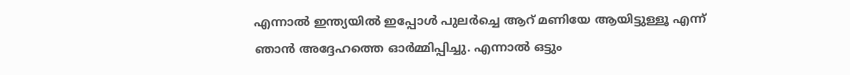എന്നാൽ ഇന്ത്യയിൽ ഇപ്പോൾ പുലർച്ചെ ആറ് മണിയേ ആയിട്ടുള്ളൂ എന്ന് ഞാൻ അദ്ദേഹത്തെ ഓർമ്മിപ്പിച്ചു. എന്നാൽ ഒട്ടും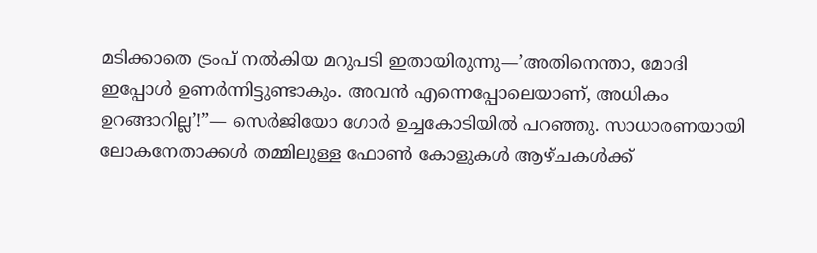മടിക്കാതെ ട്രംപ് നൽകിയ മറുപടി ഇതായിരുന്നു—’അതിനെന്താ, മോദി ഇപ്പോൾ ഉണർന്നിട്ടുണ്ടാകും. അവൻ എന്നെപ്പോലെയാണ്, അധികം ഉറങ്ങാറില്ല’!”— സെർജിയോ ഗോർ ഉച്ചകോടിയിൽ പറഞ്ഞു. സാധാരണയായി ലോകനേതാക്കൾ തമ്മിലുള്ള ഫോൺ കോളുകൾ ആഴ്ചകൾക്ക്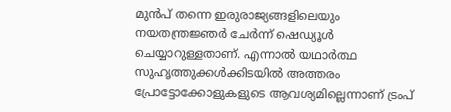മുൻപ് തന്നെ ഇരുരാജ്യങ്ങളിലെയും നയതന്ത്രജ്ഞർ ചേർന്ന് ഷെഡ്യൂൾ ചെയ്യാറുള്ളതാണ്. എന്നാൽ യഥാർത്ഥ സുഹൃത്തുക്കൾക്കിടയിൽ അത്തരം പ്രോട്ടോക്കോളുകളുടെ ആവശ്യമില്ലെന്നാണ് ട്രംപ്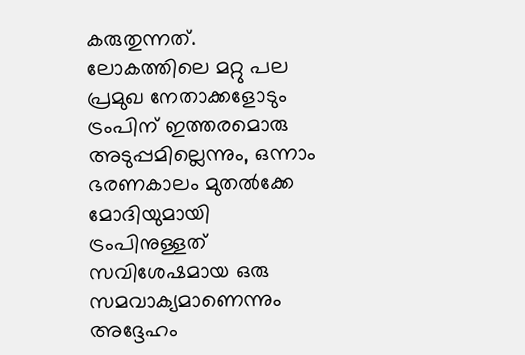കരുതുന്നത്. ലോകത്തിലെ മറ്റു പല പ്രമുഖ നേതാക്കളോടും ട്രംപിന് ഇത്തരമൊരു അടുപ്പമില്ലെന്നും, ഒന്നാം ഭരണകാലം മുതൽക്കേ മോദിയുമായി ട്രംപിനുള്ളത് സവിശേഷമായ ഒരു സമവാക്യമാണെന്നും അദ്ദേഹം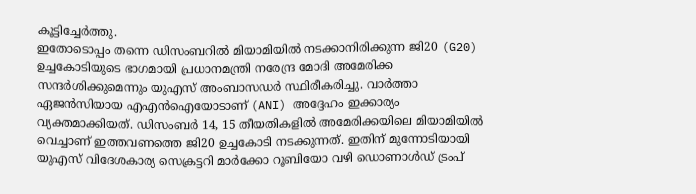കൂട്ടിച്ചേർത്തു.
ഇതോടൊപ്പം തന്നെ ഡിസംബറിൽ മിയാമിയിൽ നടക്കാനിരിക്കുന്ന ജി20 (G20) ഉച്ചകോടിയുടെ ഭാഗമായി പ്രധാനമന്ത്രി നരേന്ദ്ര മോദി അമേരിക്ക സന്ദർശിക്കുമെന്നും യുഎസ് അംബാസഡർ സ്ഥിരീകരിച്ചു. വാർത്താ ഏജൻസിയായ എഎൻഐയോടാണ് (ANI) അദ്ദേഹം ഇക്കാര്യം വ്യക്തമാക്കിയത്. ഡിസംബർ 14, 15 തീയതികളിൽ അമേരിക്കയിലെ മിയാമിയിൽ വെച്ചാണ് ഇത്തവണത്തെ ജി20 ഉച്ചകോടി നടക്കുന്നത്. ഇതിന് മുന്നോടിയായി യുഎസ് വിദേശകാര്യ സെക്രട്ടറി മാർക്കോ റൂബിയോ വഴി ഡൊണാൾഡ് ട്രംപ്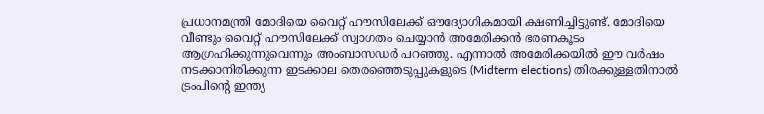പ്രധാനമന്ത്രി മോദിയെ വൈറ്റ് ഹൗസിലേക്ക് ഔദ്യോഗികമായി ക്ഷണിച്ചിട്ടുണ്ട്. മോദിയെ വീണ്ടും വൈറ്റ് ഹൗസിലേക്ക് സ്വാഗതം ചെയ്യാൻ അമേരിക്കൻ ഭരണകൂടം ആഗ്രഹിക്കുന്നുവെന്നും അംബാസഡർ പറഞ്ഞു. എന്നാൽ അമേരിക്കയിൽ ഈ വർഷം നടക്കാനിരിക്കുന്ന ഇടക്കാല തെരഞ്ഞെടുപ്പുകളുടെ (Midterm elections) തിരക്കുള്ളതിനാൽ ട്രംപിന്റെ ഇന്ത്യ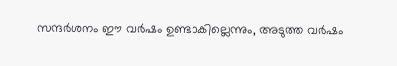സന്ദർശനം ഈ വർഷം ഉണ്ടാകില്ലെന്നും, അടുത്ത വർഷം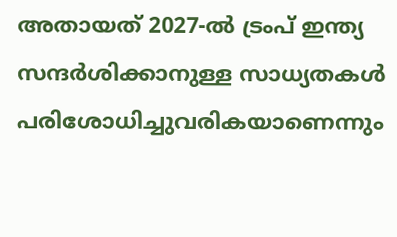അതായത് 2027-ൽ ട്രംപ് ഇന്ത്യ സന്ദർശിക്കാനുള്ള സാധ്യതകൾ പരിശോധിച്ചുവരികയാണെന്നും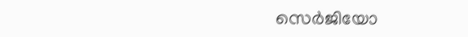സെർജിയോ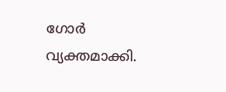ഗോർ വ്യക്തമാക്കി.